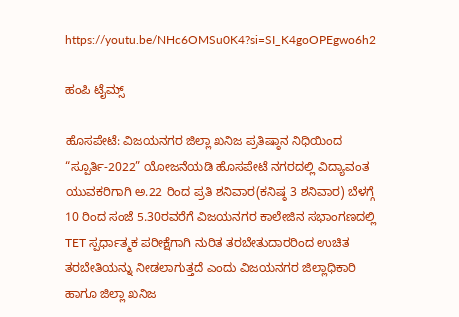https://youtu.be/NHc6OMSu0K4?si=SI_K4goOPEgwo6h2

ಹಂಪಿ ಟೈಮ್ಸ್

ಹೊಸಪೇಟೆ: ವಿಜಯನಗರ ಜಿಲ್ಲಾ ಖನಿಜ ಪ್ರತಿಷ್ಠಾನ ನಿಧಿಯಿಂದ “ಸ್ಪೂರ್ತಿ-2022” ಯೋಜನೆಯಡಿ ಹೊಸಪೇಟೆ ನಗರದಲ್ಲಿ ವಿದ್ಯಾವಂತ ಯುವಕರಿಗಾಗಿ ಅ.22 ರಿಂದ ಪ್ರತಿ ಶನಿವಾರ(ಕನಿಷ್ಠ 3 ಶನಿವಾರ) ಬೆಳಗ್ಗೆ 10 ರಿಂದ ಸಂಜೆ 5.30ರವರೆಗೆ ವಿಜಯನಗರ ಕಾಲೇಜಿನ ಸಭಾಂಗಣದಲ್ಲಿ TET ಸ್ಪರ್ಧಾತ್ಮಕ ಪರೀಕ್ಷೆಗಾಗಿ ನುರಿತ ತರಬೇತುದಾರರಿಂದ ಉಚಿತ ತರಬೇತಿಯನ್ನು ನೀಡಲಾಗುತ್ತದೆ ಎಂದು ವಿಜಯನಗರ ಜಿಲ್ಲಾಧಿಕಾರಿ ಹಾಗೂ ಜಿಲ್ಲಾ ಖನಿಜ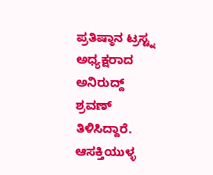ಪ್ರತಿಷ್ಠಾನ ಟ್ರಸ್ಟ್ನ ಅಧ್ಯಕ್ಷರಾದ ಅನಿರುದ್ದ್ ಶ್ರವಣ್ ತಿಳಿಸಿದ್ದಾರೆ. ಆಸಕ್ತಿಯುಳ್ಳ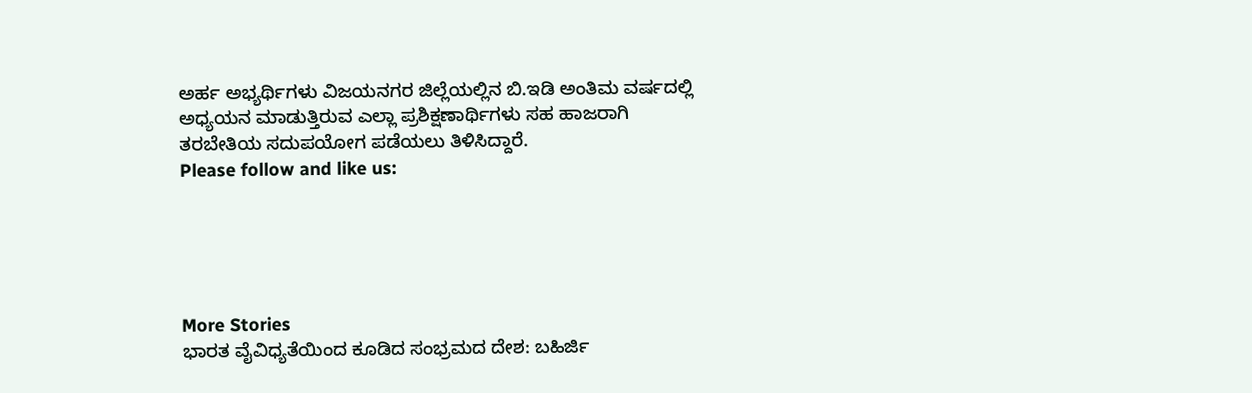ಅರ್ಹ ಅಭ್ಯರ್ಥಿಗಳು ವಿಜಯನಗರ ಜಿಲ್ಲೆಯಲ್ಲಿನ ಬಿ.ಇಡಿ ಅಂತಿಮ ವರ್ಷದಲ್ಲಿ ಅಧ್ಯಯನ ಮಾಡುತ್ತಿರುವ ಎಲ್ಲಾ ಪ್ರಶಿಕ್ಷಣಾರ್ಥಿಗಳು ಸಹ ಹಾಜರಾಗಿ ತರಬೇತಿಯ ಸದುಪಯೋಗ ಪಡೆಯಲು ತಿಳಿಸಿದ್ದಾರೆ.
Please follow and like us:





More Stories
ಭಾರತ ವೈವಿಧ್ಯತೆಯಿಂದ ಕೂಡಿದ ಸಂಭ್ರಮದ ದೇಶ: ಬಹಿರ್ಜಿ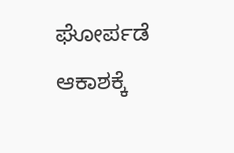ಘೋರ್ಪಡೆ
ಆಕಾಶಕ್ಕೆ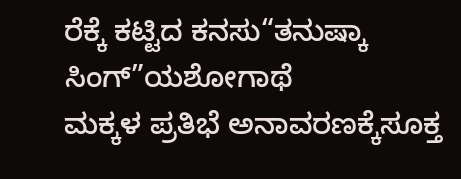ರೆಕ್ಕೆ ಕಟ್ಟಿದ ಕನಸು“ತನುಷ್ಕಾ ಸಿಂಗ್”ಯಶೋಗಾಥೆ
ಮಕ್ಕಳ ಪ್ರತಿಭೆ ಅನಾವರಣಕ್ಕೆಸೂಕ್ತ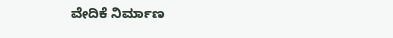ವೇದಿಕೆ ನಿರ್ಮಾಣ